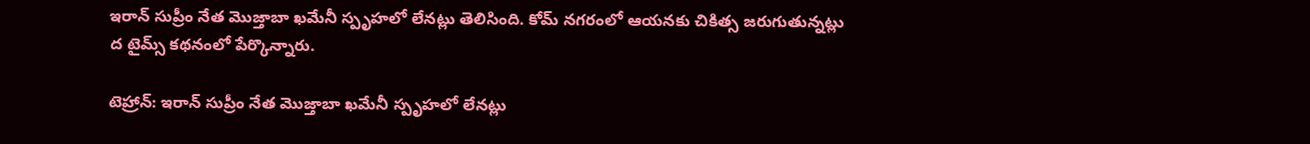ఇరాన్ సుప్రీం నేత మొజ్తాబా ఖమేనీ స్పృహలో లేనట్లు తెలిసింది. కోమ్ నగరంలో ఆయనకు చికిత్స జరుగుతున్నట్లు ద టైమ్స్ కథనంలో పేర్కొన్నారు.

టెహ్రాన్: ఇరాన్ సుప్రీం నేత మొజ్తాబా ఖమేనీ స్పృహలో లేనట్లు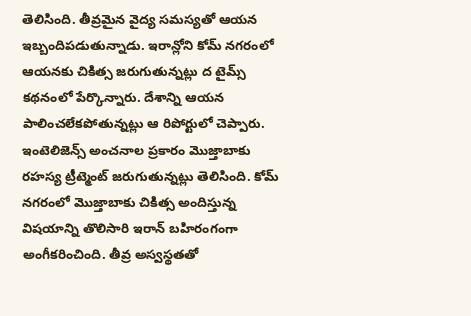తెలిసింది. తీవ్రమైన వైద్య సమస్యతో ఆయన ఇబ్బందిపడుతున్నాడు. ఇరాన్లోని కోమ్ నగరంలో ఆయనకు చికిత్స జరుగుతున్నట్లు ద టైమ్స్ కథనంలో పేర్కొన్నారు. దేశాన్ని ఆయన పాలించలేకపోతున్నట్లు ఆ రిపోర్టులో చెప్పారు. ఇంటెలిజెన్స్ అంచనాల ప్రకారం మొజ్తాబాకు రహస్య ట్రీట్మెంట్ జరుగుతున్నట్లు తెలిసింది. కోమ్ నగరంలో మొజ్తాబాకు చికిత్స అందిస్తున్న విషయాన్ని తొలిసారి ఇరాన్ బహిరంగంగా అంగీకరించింది. తీవ్ర అస్వస్థతతో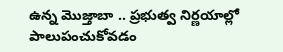ఉన్న మొజ్తాబా .. ప్రభుత్వ నిర్ణయాల్లో పాలుపంచుకోవడం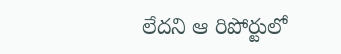లేదని ఆ రిపోర్టులో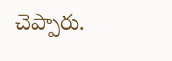చెప్పారు.